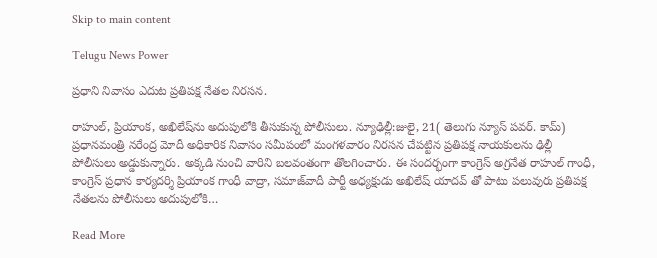Skip to main content

Telugu News Power

ప్రధాని నివాసం ఎదుట ప్రతిపక్ష నేతల నిరసన.

రాహుల్, ప్రియాంక, అఖిలేష్‌ను అదుపులోకి తీసుకున్న పోలీసులు. న్యూఢిల్లీ:జులై, 21( తెలుగు న్యూస్ పవర్. కామ్) ప్రధానమంత్రి నరేంద్ర మోదీ అధికారిక నివాసం సమీపంలో మంగళవారం నిరసన చేపట్టిన ప్రతిపక్ష నాయకులను ఢిల్లీ పోలీసులు అడ్డుకున్నారు. అక్కడి నుంచి వారిని బలవంతంగా తొలగించారు. ఈ సందర్భంగా కాంగ్రెస్ అగ్రనేత రాహుల్ గాంధీ, కాంగ్రెస్ ప్రధాన కార్యదర్శి ప్రియాంక గాంధీ వాద్రా, సమాజ్‌వాదీ పార్టీ అధ్యక్షుడు అఖిలేష్ యాదవ్ తో పాటు పలువురు ప్రతిపక్ష నేతలను పోలీసులు అదుపులోకి…

Read More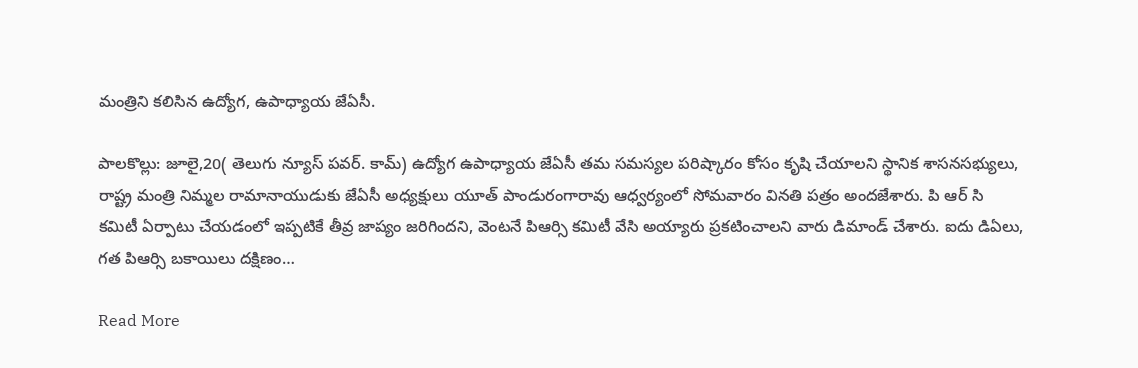మంత్రిని కలిసిన ఉద్యోగ, ఉపాధ్యాయ జేఏసీ.

పాలకొల్లు: జూలై,20( తెలుగు న్యూస్ పవర్. కామ్) ఉద్యోగ ఉపాధ్యాయ జేఏసీ తమ సమస్యల పరిష్కారం కోసం కృషి చేయాలని స్థానిక శాసనసభ్యులు, రాష్ట్ర మంత్రి నిమ్మల రామానాయుడుకు జేఏసీ అధ్యక్షులు యూత్ పాండురంగారావు ఆధ్వర్యంలో సోమవారం వినతి పత్రం అందజేశారు. పి ఆర్ సి కమిటీ ఏర్పాటు చేయడంలో ఇప్పటికే తీవ్ర జాప్యం జరిగిందని, వెంటనే పిఆర్సి కమిటీ వేసి అయ్యారు ప్రకటించాలని వారు డిమాండ్ చేశారు. ఐదు డిఏలు, గత పిఆర్సి బకాయిలు దక్షిణం…

Read More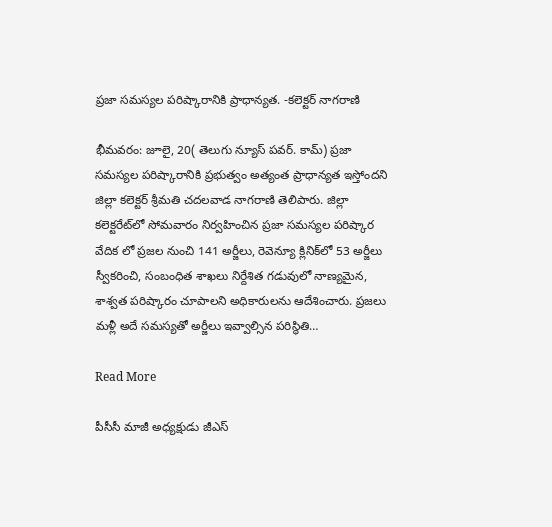ప్రజా సమస్యల పరిష్కారానికి ప్రాధాన్యత. -కలెక్టర్ నాగరాణి

భీమవరం: జూలై, 20( తెలుగు న్యూస్ పవర్. కామ్) ప్రజా సమస్యల పరిష్కారానికి ప్రభుత్వం అత్యంత ప్రాధాన్యత ఇస్తోందని జిల్లా కలెక్టర్ శ్రీమతి చదలవాడ నాగరాణి తెలిపారు. జిల్లా కలెక్టరేట్‌లో సోమవారం నిర్వహించిన ప్రజా సమస్యల పరిష్కార వేదిక లో ప్రజల నుంచి 141 అర్జీలు, రెవెన్యూ క్లినిక్‌లో 53 అర్జీలు స్వీకరించి, సంబంధిత శాఖలు నిర్దేశిత గడువులో నాణ్యమైన, శాశ్వత పరిష్కారం చూపాలని అధికారులను ఆదేశించారు. ప్రజలు మళ్లీ అదే సమస్యతో అర్జీలు ఇవ్వాల్సిన పరిస్థితి…

Read More

పీసీసీ మాజీ అధ్యక్షుడు జీఎస్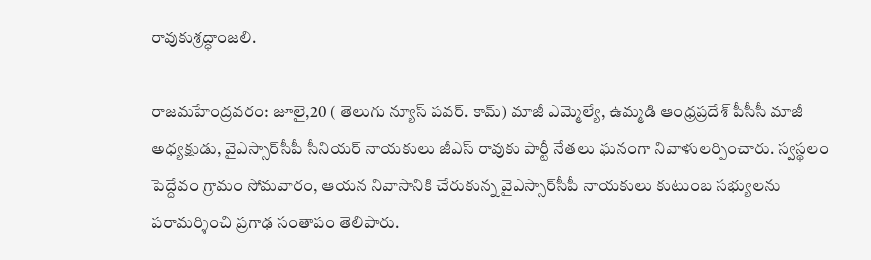రావుకుశ్రద్ధాంజలి.

రాజమహేంద్రవరం: జూలై,20 ( తెలుగు న్యూస్ పవర్. కామ్) మాజీ ఎమ్మెల్యే, ఉమ్మడి ఆంధ్రప్రదేశ్ పీసీసీ మాజీ అధ్యక్షుడు, వైఎస్సార్‌సీపీ సీనియర్ నాయకులు జీఎస్ రావుకు పార్టీ నేతలు ఘనంగా నివాళులర్పించారు. స్వస్థలం పెద్దేవం గ్రామం సోమవారం, ఆయన నివాసానికి చేరుకున్న వైఎస్సార్‌సీపీ నాయకులు కుటుంబ సభ్యులను పరామర్శించి ప్రగాఢ సంతాపం తెలిపారు.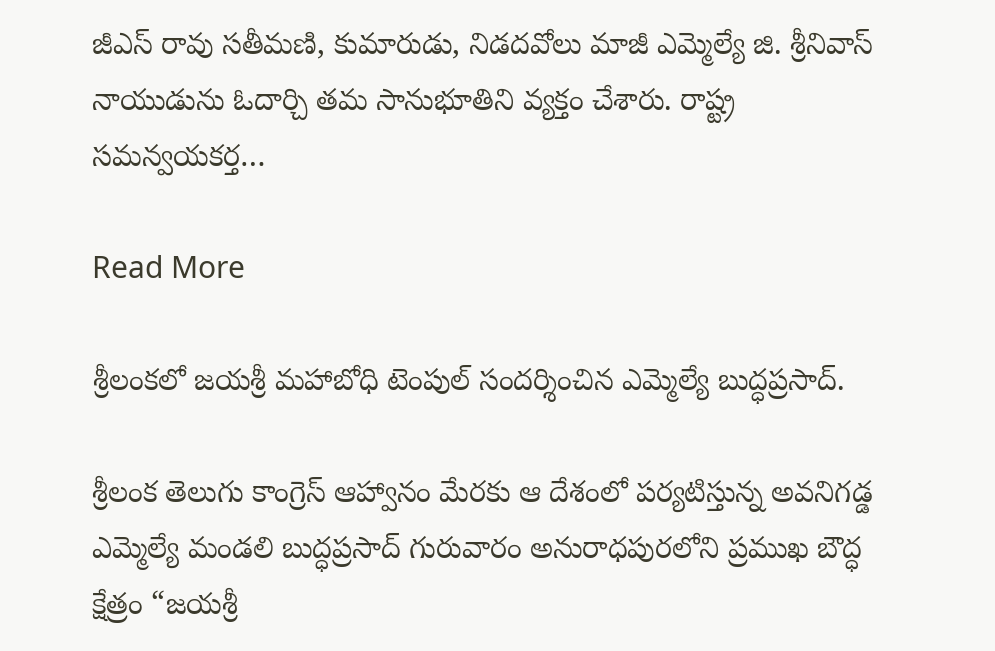జీఎస్ రావు సతీమణి, కుమారుడు, నిడదవోలు మాజీ ఎమ్మెల్యే జి. శ్రీనివాస్ నాయుడును ఓదార్చి తమ సానుభూతిని వ్యక్తం చేశారు. రాష్ట్ర సమన్వయకర్త…

Read More

శ్రీలంకలో జయశ్రీ మహాబోధి టెంపుల్ సందర్శించిన ఎమ్మెల్యే బుద్ధప్రసాద్.

శ్రీలంక తెలుగు కాంగ్రెస్ ఆహ్వానం మేరకు ఆ దేశంలో పర్యటిస్తున్న అవనిగడ్డ ఎమ్మెల్యే మండలి బుద్ధప్రసాద్ గురువారం అనురాధపురలోని ప్రముఖ బౌద్ధ క్షేత్రం “జయశ్రీ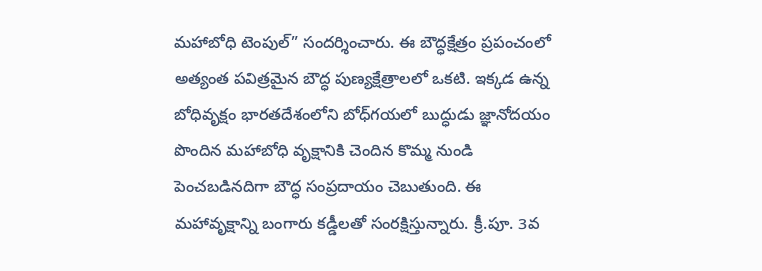మహాబోధి టెంపుల్” సందర్శించారు. ఈ బౌద్ధక్షేత్రం ప్రపంచంలో అత్యంత పవిత్రమైన బౌద్ధ పుణ్యక్షేత్రాలలో ఒకటి. ఇక్కడ ఉన్న బోధివృక్షం భారతదేశంలోని బోధ్‌గయలో బుద్ధుడు జ్ఞానోదయం పొందిన మహాబోధి వృక్షానికి చెందిన కొమ్మ నుండి పెంచబడినదిగా బౌద్ధ సంప్రదాయం చెబుతుంది. ఈ మహావృక్షాన్ని బంగారు కడ్డీలతో సంరక్షిస్తున్నారు. క్రీ.పూ. 3వ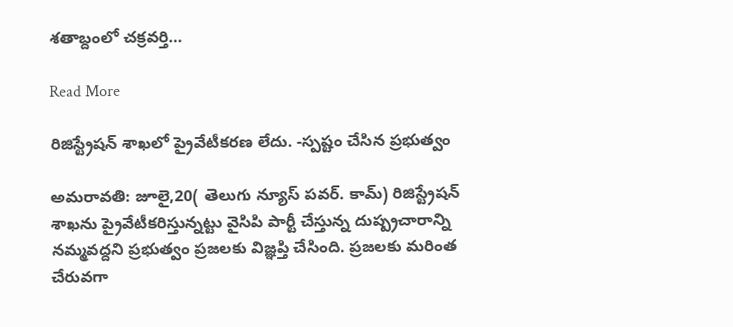శతాబ్దంలో చక్రవర్తి…

Read More

రిజిస్ట్రేషన్ శాఖలో ప్రైవేటీకరణ లేదు. -స్పష్టం చేసిన ప్రభుత్వం

అమరావతి: జూలై,20( తెలుగు న్యూస్ పవర్. కామ్) రిజిస్ట్రేషన్ శాఖను ప్రైవేటీకరిస్తున్నట్టు వైసిపి పార్టీ చేస్తున్న దుష్ప్రచారాన్ని నమ్మవద్దని ప్రభుత్వం ప్రజలకు విజ్ఞప్తి చేసింది. ప్రజలకు మరింత చేరువగా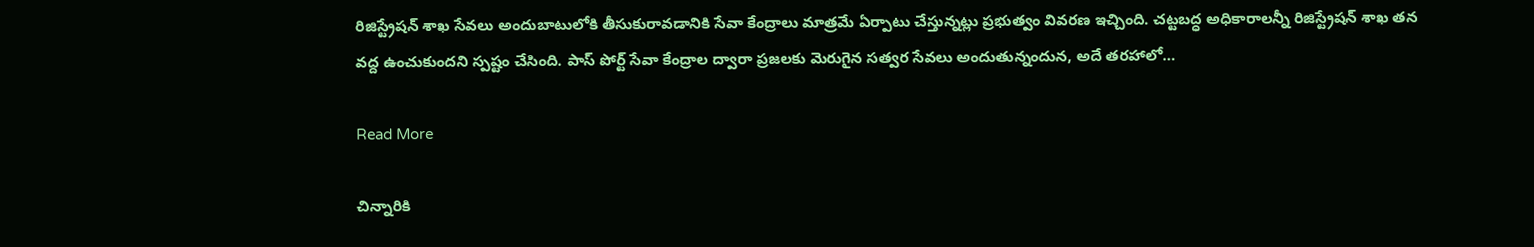రిజిస్ట్రేషన్ శాఖ సేవలు అందుబాటులోకి తీసుకురావడానికి సేవా కేంద్రాలు మాత్రమే ఏర్పాటు చేస్తున్నట్లు ప్రభుత్వం వివరణ ఇచ్చింది. చట్టబద్ధ అధికారాలన్నీ రిజిస్ట్రేషన్ శాఖ తన వద్ద ఉంచుకుందని స్పష్టం చేసింది. పాస్ పోర్ట్ సేవా కేంద్రాల ద్వారా ప్రజలకు మెరుగైన సత్వర సేవలు అందుతున్నందున, అదే తరహాలో…

Read More

చిన్నారికి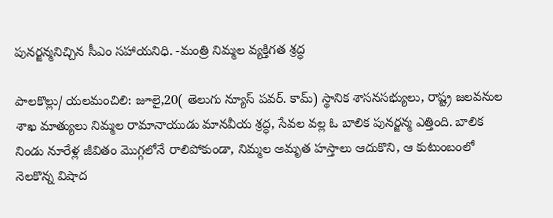పునర్జన్మనిచ్చిన సీఎం సహాయనిధి. -మంత్రి నిమ్మల వ్యక్తిగత శ్రద్ధ

పాలకొల్లు/ యలమంచిలి: జూలై,20( తెలుగు న్యూస్ పవర్. కామ్) స్థానిక శాసనసభ్యులు, రాష్ట్ర జలవనుల శాఖ మాత్యులు నిమ్మల రామానాయుడు మానవీయ శ్రద్ధ, సేవల వల్ల ఓ బాలిక పునర్జన్మ ఎత్తింది. బాలిక నిండు నూరేళ్ల జీవితం మొగ్గలోనే రాలిపోకుండా, నిమ్మల అమృత హస్తాలు ఆదుకొని, ఆ కుటుంబంలో నెలకొన్న విషాద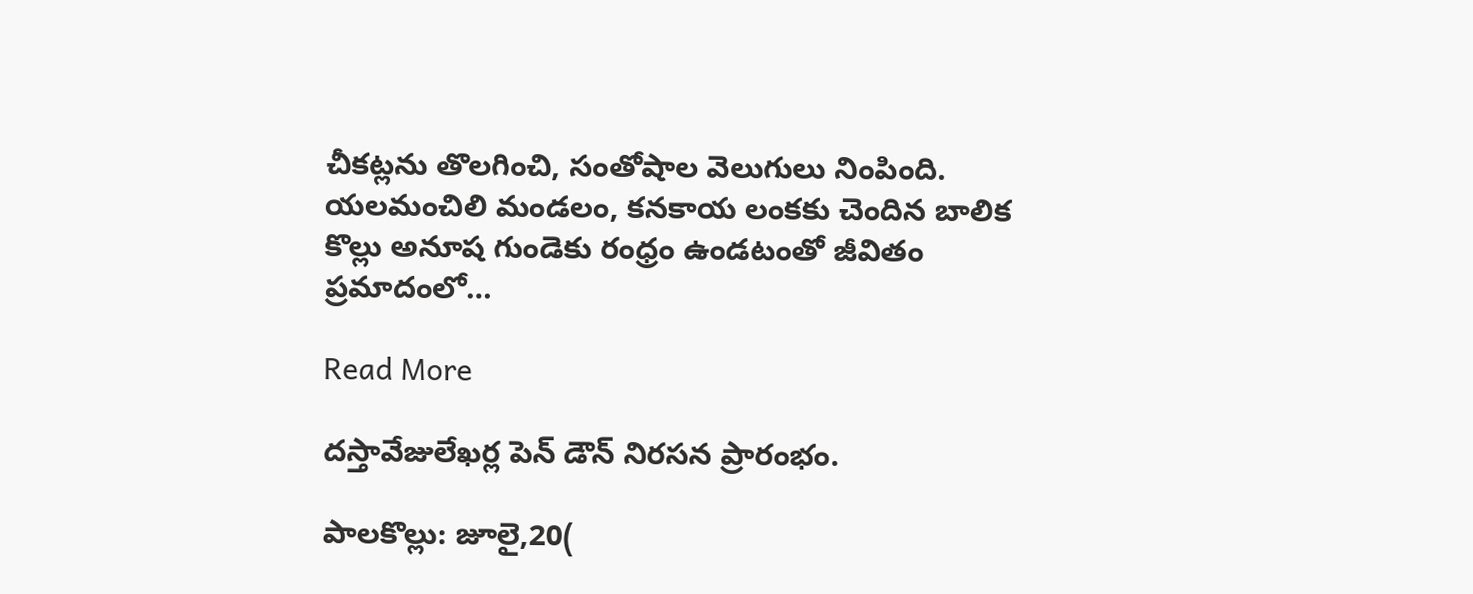చీకట్లను తొలగించి, సంతోషాల వెలుగులు నింపింది. యలమంచిలి మండలం, కనకాయ లంకకు చెందిన బాలిక కొల్లు అనూష గుండెకు రంధ్రం ఉండటంతో జీవితం ప్రమాదంలో…

Read More

దస్తావేజులేఖర్ల పెన్ డౌన్ నిరసన ప్రారంభం.

పాలకొల్లు: జూలై,20(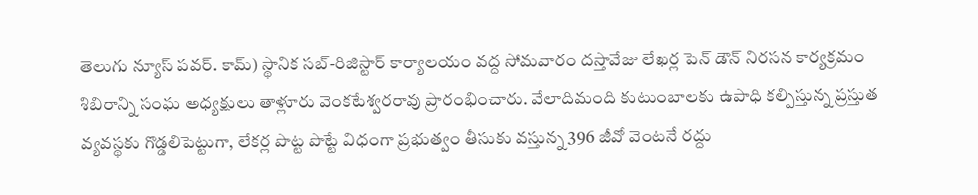తెలుగు న్యూస్ పవర్. కామ్) స్థానిక సబ్-రిజిస్టార్ కార్యాలయం వద్ద సోమవారం దస్తావేజు లేఖర్ల పెన్ డౌన్ నిరసన కార్యక్రమం శిబిరాన్ని సంఘ అధ్యక్షులు తాళ్లూరు వెంకటేశ్వరరావు ప్రారంభించారు. వేలాదిమంది కుటుంబాలకు ఉపాధి కల్పిస్తున్న ప్రస్తుత వ్యవస్థకు గొడ్డలిపెట్టుగా, లేకర్ల పొట్ట పొట్టే విధంగా ప్రభుత్వం తీసుకు వస్తున్న 396 జీవో వెంటనే రద్దు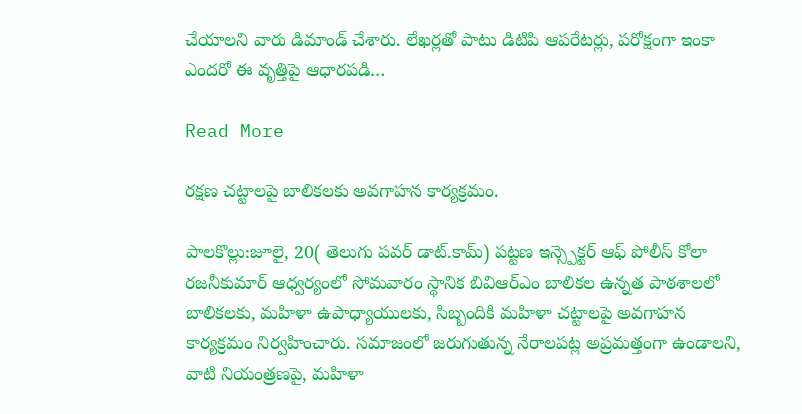చేయాలని వారు డిమాండ్ చేశారు. లేఖర్లతో పాటు డిటిపి ఆపరేటర్లు, పరోక్షంగా ఇంకా ఎందరో ఈ వృత్తిపై ఆధారపడి…

Read More

రక్షణ చట్టాలపై బాలికలకు అవగాహన కార్యక్రమం.

పాలకొల్లు:జూలై, 20( తెలుగు పవర్ డాట్.కామ్) పట్టణ ఇన్స్పెక్టర్ ఆఫ్ పోలీస్ కోలా రజనీకుమార్ ఆధ్వర్యంలో సోమవారం స్థానిక బివిఆర్ఎం బాలికల ఉన్నత పాఠశాలలో బాలికలకు, మహిళా ఉపాధ్యాయులకు, సిబ్బందికి మహిళా చట్టాలపై అవగాహన కార్యక్రమం నిర్వహించారు. సమాజంలో జరుగుతున్న నేరాలపట్ల అప్రమత్తంగా ఉండాలని, వాటి నియంత్రణపై, మహిళా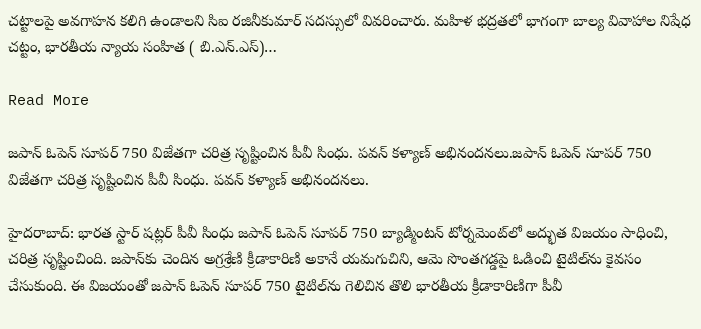చట్టాలపై అవగాహన కలిగి ఉండాలని సిఐ రజినీకుమార్ సదస్సులో వివరించారు. మహిళ భద్రతలో భాగంగా బాల్య వివాహాల నిషేధ చట్టం, భారతీయ న్యాయ సంహిత ( బి.ఎన్.ఎస్)…

Read More

జపాన్ ఓపెన్ సూపర్ 750 విజేతగా చరిత్ర సృష్టించిన పీవీ సింధు. పవన్ కళ్యాణ్ అభినందనలు.జపాన్ ఓపెన్ సూపర్ 750 విజేతగా చరిత్ర సృష్టించిన పీవీ సింధు. పవన్ కళ్యాణ్ అభినందనలు.

హైదరాబాద్: భారత స్టార్ షట్లర్ పీవీ సింధు జపాన్ ఓపెన్ సూపర్ 750 బ్యాడ్మింటన్ టోర్నమెంట్‌లో అద్భుత విజయం సాధించి, చరిత్ర సృష్టించింది. జపాన్‌కు చెందిన అగ్రశ్రేణి క్రీడాకారిణి అకానే యమగుచిని, ఆమె సొంతగడ్డపై ఓడించి టైటిల్‌ను కైవసం చేసుకుంది. ఈ విజయంతో జపాన్ ఓపెన్ సూపర్ 750 టైటిల్‌ను గెలిచిన తొలి భారతీయ క్రీడాకారిణిగా పీవీ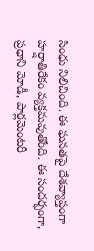సింధు నిలిచింది. ఈ ఘనతపై దేశవ్యాప్తంగా హర్షాతిరేకం వ్యక్తమవుతోంది. ఈ సందర్భంగా, ప్రధాని మోడీ, పార్లమెంటరీ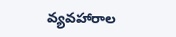వ్యవహారాల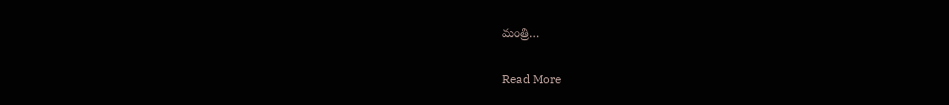మంత్రి…

Read More